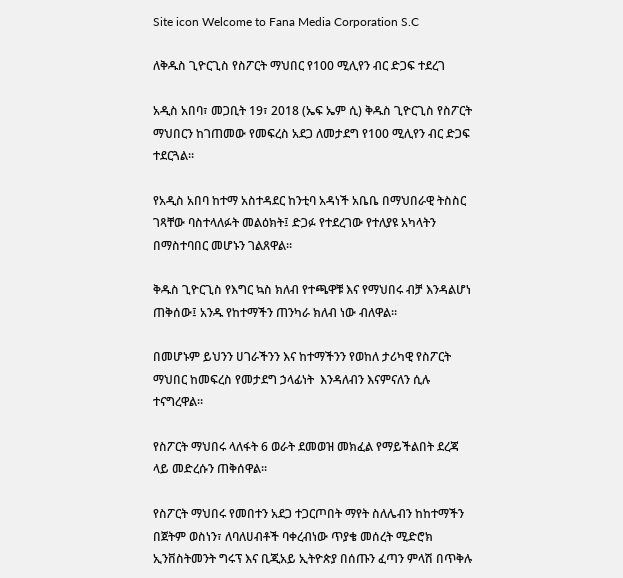Site icon Welcome to Fana Media Corporation S.C

ለቅዱስ ጊዮርጊስ የስፖርት ማህበር የ100 ሚሊየን ብር ድጋፍ ተደረገ

አዲስ አበባ፣ መጋቢት 19፣ 2018 (ኤፍ ኤም ሲ) ቅዱስ ጊዮርጊስ የስፖርት ማህበርን ከገጠመው የመፍረስ አደጋ ለመታደግ የ100 ሚሊየን ብር ድጋፍ ተደርጓል።

የአዲስ አበባ ከተማ አስተዳደር ከንቲባ አዳነች አቤቤ በማህበራዊ ትስስር ገጻቸው ባስተላለፉት መልዕክት፤ ድጋፉ የተደረገው የተለያዩ አካላትን በማስተባበር መሆኑን ገልጸዋል።

ቅዱስ ጊዮርጊስ የእግር ኳስ ክለብ የተጫዋቹ እና የማህበሩ ብቻ እንዳልሆነ ጠቅሰው፤ አንዱ የከተማችን ጠንካራ ክለብ ነው ብለዋል።

በመሆኑም ይህንን ሀገራችንን እና ከተማችንን የወከለ ታሪካዊ የስፖርት ማህበር ከመፍረስ የመታደግ ኃላፊነት  እንዳለብን እናምናለን ሲሉ ተናግረዋል።

የስፖርት ማህበሩ ላለፋት 6 ወራት ደመወዝ መክፈል የማይችልበት ደረጃ ላይ መድረሱን ጠቅሰዋል።

የስፖርት ማህበሩ የመበተን አደጋ ተጋርጦበት ማየት ስለሌብን ከከተማችን በጀትም ወስነን፣ ለባለሀብቶች ባቀረብነው ጥያቄ መሰረት ሚድሮክ ኢንቨስትመንት ግሩፕ እና ቢጂአይ ኢትዮጵያ በሰጡን ፈጣን ምላሽ በጥቅሉ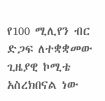የ100 ሚሊየን ብር ድጋፍ ለተቋቋመው ጊዜያዊ ኮሚቴ አስረክበናል ነው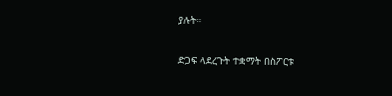ያሉት።

ድጋፍ ላደረጉት ተቋማት በስፖርቱ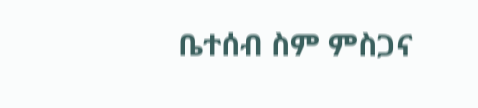ቤተሰብ ስም ምስጋና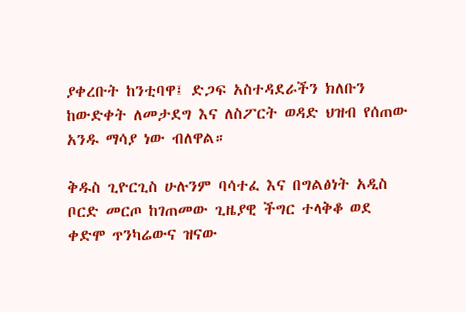ያቀረቡት ከንቲባዋ፤ ድጋፍ አስተዳደራችን ክለቡን ከውድቀት ለመታደግ እና ለስፖርት ወዳድ ህዝብ የሰጠው አንዱ ማሳያ ነው ብለዋል።

ቅዱስ ጊዮርጊስ ሁሉንም ባሳተፈ እና በግልፅነት አዲስ ቦርድ መርጦ ከገጠመው ጊዜያዊ ችግር ተላቅቆ ወደ ቀድሞ ጥንካሬውና ዝናው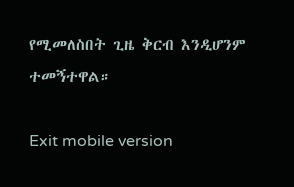የሚመለስበት ጊዜ ቅርብ እንዲሆንም ተመኝተዋል።

Exit mobile version